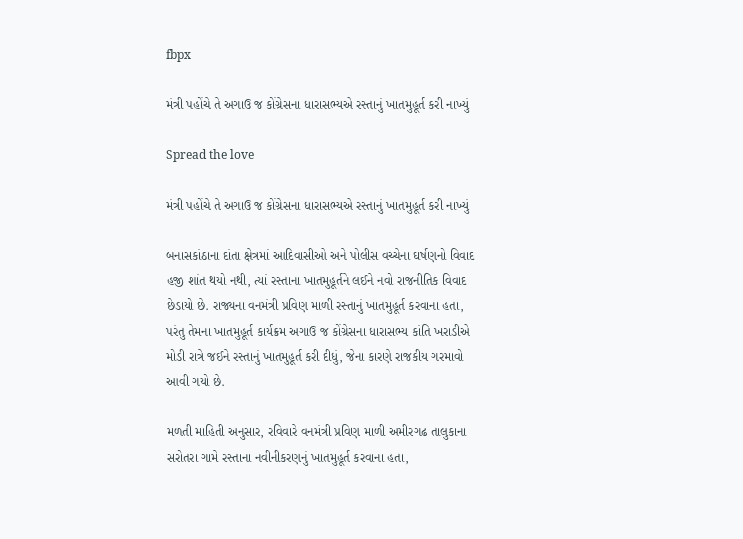fbpx

મંત્રી પહોંચે તે અગાઉ જ કોંગ્રેસના ધારાસભ્યએ રસ્તાનું ખાતમુહૂર્ત કરી નાખ્યું

Spread the love

મંત્રી પહોંચે તે અગાઉ જ કોંગ્રેસના ધારાસભ્યએ રસ્તાનું ખાતમુહૂર્ત કરી નાખ્યું

બનાસકાંઠાના દાંતા ક્ષેત્રમાં આદિવાસીઓ અને પોલીસ વચ્ચેના ઘર્ષણનો વિવાદ હજી શાંત થયો નથી, ત્યાં રસ્તાના ખાતમુહૂર્તને લઈને નવો રાજનીતિક વિવાદ છેડાયો છે. રાજ્યના વનમંત્રી પ્રવિણ માળી રસ્તાનું ખાતમુહૂર્ત કરવાના હતા, પરંતુ તેમના ખાતમુહૂર્ત કાર્યક્રમ અગાઉ જ કોંગ્રેસના ધારાસભ્ય કાંતિ ખરાડીએ મોડી રાત્રે જઈને રસ્તાનું ખાતમુહૂર્ત કરી દીધું, જેના કારણે રાજકીય ગરમાવો આવી ગયો છે.

મળતી માહિતી અનુસાર, રવિવારે વનમંત્રી પ્રવિણ માળી અમીરગઢ તાલુકાના સરોતરા ગામે રસ્તાના નવીનીકરણનું ખાતમુહૂર્ત કરવાના હતા,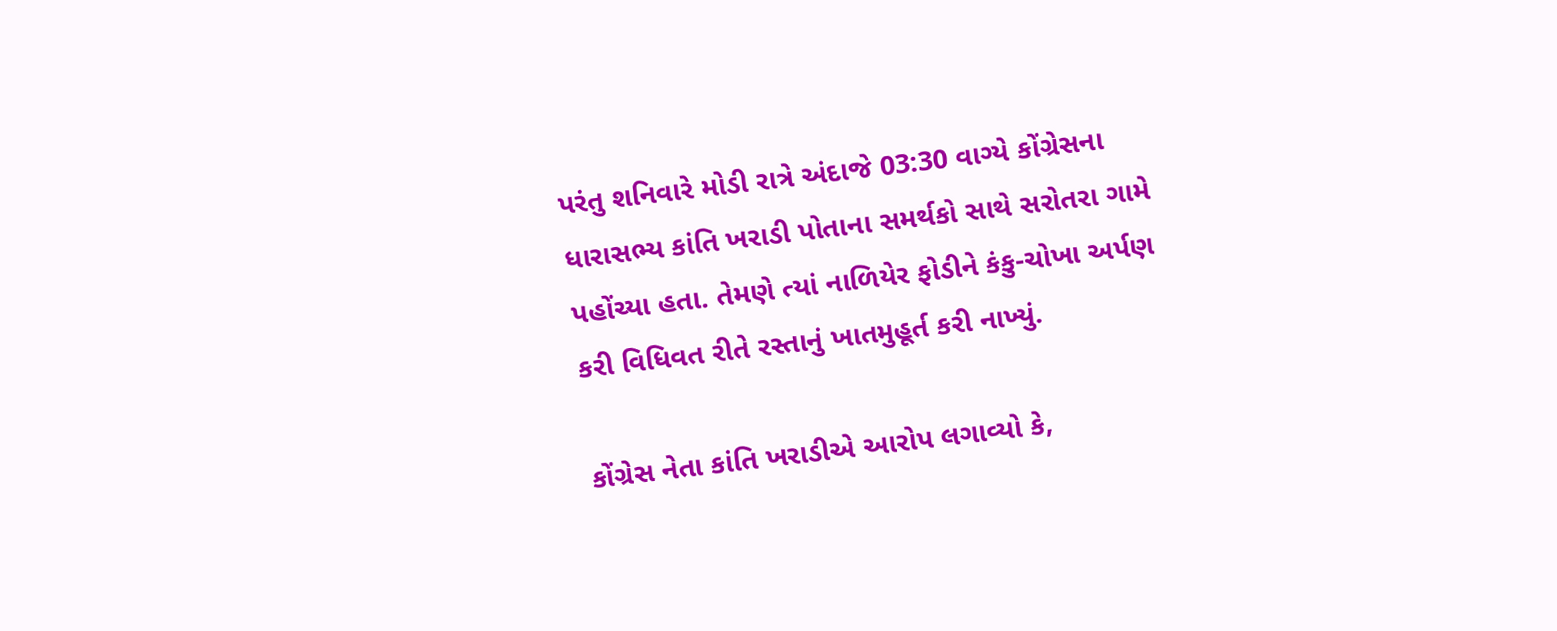પરંતુ શનિવારે મોડી રાત્રે અંદાજે 03:30 વાગ્યે કોંગ્રેસના ધારાસભ્ય કાંતિ ખરાડી પોતાના સમર્થકો સાથે સરોતરા ગામે પહોંચ્યા હતા. તેમણે ત્યાં નાળિયેર ફોડીને કંકુ-ચોખા અર્પણ કરી વિધિવત રીતે રસ્તાનું ખાતમુહૂર્ત કરી નાખ્યું.

કોંગ્રેસ નેતા કાંતિ ખરાડીએ આરોપ લગાવ્યો કે,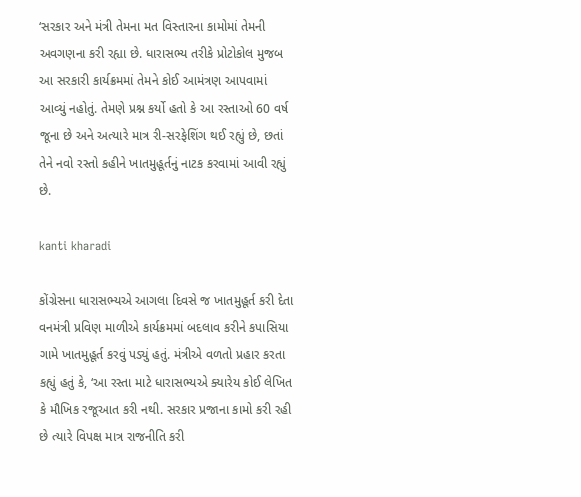‘સરકાર અને મંત્રી તેમના મત વિસ્તારના કામોમાં તેમની અવગણના કરી રહ્યા છે. ધારાસભ્ય તરીકે પ્રોટોકોલ મુજબ આ સરકારી કાર્યક્રમમાં તેમને કોઈ આમંત્રણ આપવામાં આવ્યું નહોતું. તેમણે પ્રશ્ન કર્યો હતો કે આ રસ્તાઓ 60 વર્ષ જૂના છે અને અત્યારે માત્ર રી-સરફેશિંગ થઈ રહ્યું છે, છતાં તેને નવો રસ્તો કહીને ખાતમુહૂર્તનું નાટક કરવામાં આવી રહ્યું છે.

kanti kharadi

કોંગ્રેસના ધારાસભ્યએ આગલા દિવસે જ ખાતમુહૂર્ત કરી દેતા વનમંત્રી પ્રવિણ માળીએ કાર્યક્રમમાં બદલાવ કરીને કપાસિયા ગામે ખાતમુહૂર્ત કરવું પડ્યું હતું. મંત્રીએ વળતો પ્રહાર કરતા કહ્યું હતું કે, ‘આ રસ્તા માટે ધારાસભ્યએ ક્યારેય કોઈ લેખિત કે મૌખિક રજૂઆત કરી નથી. સરકાર પ્રજાના કામો કરી રહી છે ત્યારે વિપક્ષ માત્ર રાજનીતિ કરી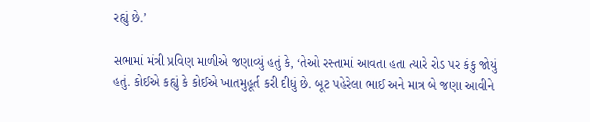રહ્યું છે.’

સભામાં મંત્રી પ્રવિણ માળીએ જણાવ્યું હતું કે, ‘તેઓ રસ્તામાં આવતા હતા ત્યારે રોડ પર કંકુ જોયું હતું. કોઈએ કહ્યું કે કોઈએ ખાતમુહૂર્ત કરી દીધું છે. બૂટ પહેરેલા ભાઈ અને માત્ર બે જણા આવીને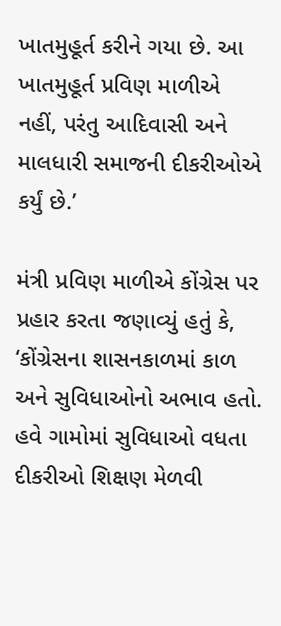ખાતમુહૂર્ત કરીને ગયા છે. આ ખાતમુહૂર્ત પ્રવિણ માળીએ નહીં, પરંતુ આદિવાસી અને માલધારી સમાજની દીકરીઓએ કર્યું છે.’

મંત્રી પ્રવિણ માળીએ કોંગ્રેસ પર પ્રહાર કરતા જણાવ્યું હતું કે, ‘કોંગ્રેસના શાસનકાળમાં કાળ અને સુવિધાઓનો અભાવ હતો. હવે ગામોમાં સુવિધાઓ વધતા દીકરીઓ શિક્ષણ મેળવી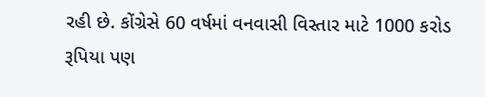રહી છે. કોંગ્રેસે 60 વર્ષમાં વનવાસી વિસ્તાર માટે 1000 કરોડ રૂપિયા પણ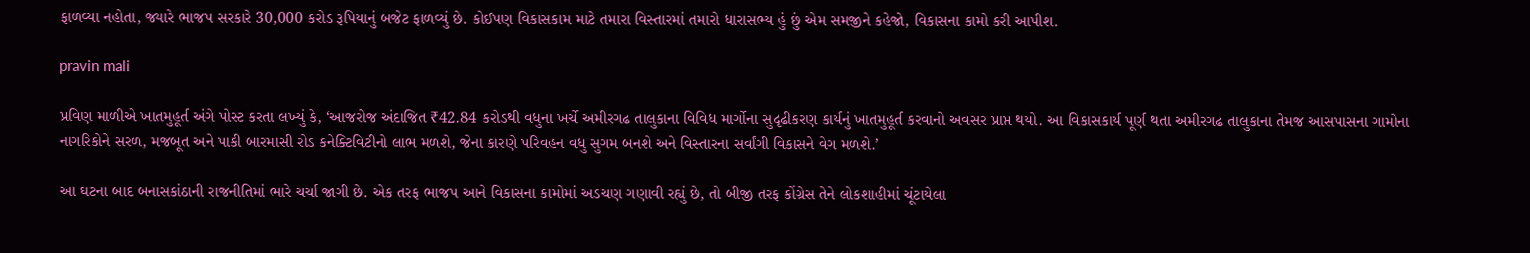ફાળવ્યા નહોતા, જ્યારે ભાજપ સરકારે 30,000 કરોડ રૂપિયાનું બજેટ ફાળવ્યું છે. કોઈપણ વિકાસકામ માટે તમારા વિસ્તારમાં તમારો ધારાસભ્ય હું છું એમ સમજીને કહેજો, વિકાસના કામો કરી આપીશ.

pravin mali

પ્રવિણ માળીએ ખાતમુહૂર્ત અંગે પોસ્ટ કરતા લખ્યું કે, ‘આજરોજ અંદાજિત ₹42.84 કરોડથી વધુના ખર્ચે અમીરગઢ તાલુકાના વિવિધ માર્ગોના સુદૃઢીકરણ કાર્યનું ખાતમુહૂર્ત કરવાનો અવસર પ્રાપ્ત થયો. આ વિકાસકાર્ય પૂર્ણ થતા અમીરગઢ તાલુકાના તેમજ આસપાસના ગામોના નાગરિકોને સરળ, મજબૂત અને પાકી બારમાસી રોડ કનેક્ટિવિટીનો લાભ મળશે, જેના કારણે પરિવહન વધુ સુગમ બનશે અને વિસ્તારના સર્વાંગી વિકાસને વેગ મળશે.’

આ ઘટના બાદ બનાસકાંઠાની રાજનીતિમાં ભારે ચર્ચા જાગી છે. એક તરફ ભાજપ આને વિકાસના કામોમાં અડચણ ગણાવી રહ્યું છે, તો બીજી તરફ કોંગ્રેસ તેને લોકશાહીમાં ચૂંટાયેલા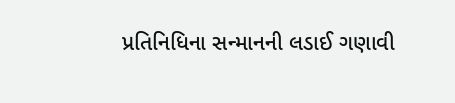પ્રતિનિધિના સન્માનની લડાઈ ગણાવી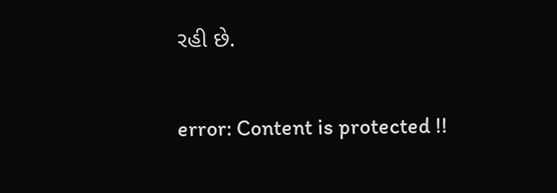રહી છે.

error: Content is protected !!